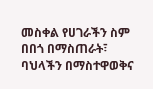መስቀል የሀገራችን ስም በበጎ በማስጠራት፣ ባህላችን በማስተዋወቅና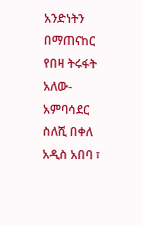አንድነትን በማጠናከር የበዛ ትሩፋት አለው- አምባሳደር ስለሺ በቀለ
አዲስ አበባ ፣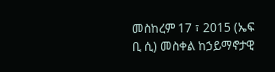መስከረም 17 ፣ 2015 (ኤፍ ቢ ሲ) መስቀል ከኃይማኖታዊ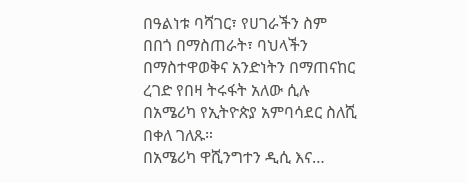በዓልነቱ ባሻገር፣ የሀገራችን ስም በበጎ በማስጠራት፣ ባህላችን በማስተዋወቅና አንድነትን በማጠናከር ረገድ የበዛ ትሩፋት አለው ሲሉ በአሜሪካ የኢትዮጵያ አምባሳደር ስለሺ በቀለ ገለጹ።
በአሜሪካ ዋሺንግተን ዲሲ እና…